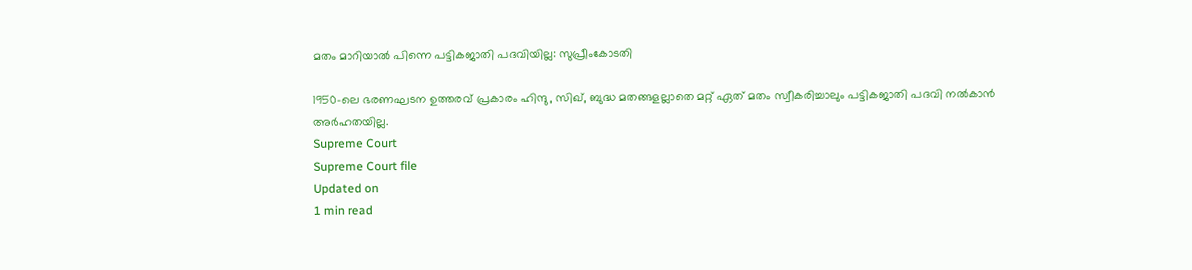മതം മാറിയാല്‍ പിന്നെ പട്ടികജാതി പദവിയില്ല: സുപ്രീംകോടതി

1950-ലെ ഭരണഘടന ഉത്തരവ് പ്രകാരം ഹിന്ദു, സിഖ്, ബുദ്ധ മതങ്ങളല്ലാതെ മറ്റ് ഏത് മതം സ്വീകരിച്ചാലും പട്ടികജാതി പദവി നല്‍കാന്‍ അര്‍ഹതയില്ല.
Supreme Court
Supreme Court file
Updated on
1 min read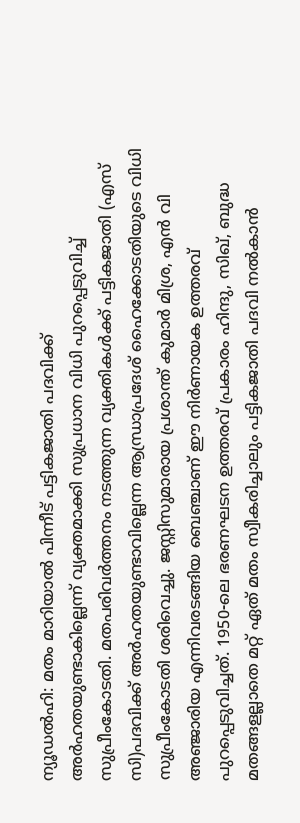ന്യൂഡല്‍ഹി: മതം മാറിയാല്‍ പിന്നീട് പട്ടികജാതി പദവിക്ക് അര്‍ഹതയുണ്ടാകില്ലെന്ന് വ്യക്തമാക്കി സുപ്രധാന വിധി പുറപ്പെടുവിച്ച് സുപ്രീംകോടതി. മതപരിവര്‍ത്തനം നടത്തുന്ന വ്യക്തികള്‍ക്ക് പട്ടികജാതി (എസ് സി)പദവിക്ക് അര്‍ഹതയുണ്ടാവില്ലെന്ന ആന്ധ്രാപ്രദേശ് ഹൈക്കോടതിയുടെ വിധി സുപ്രീംകോടതി ശരിവെച്ചു. ജസ്റ്റിസുമാരായ പ്രശാന്ത് കുമാര്‍ മിശ്ര, എന്‍ വി അഞ്ജാരിയ എന്നിവരടങ്ങിയ ബെഞ്ചാണ് ഈ നിര്‍ണായക ഉത്തരവ് പുറപ്പെടുവിച്ചത്. 1950-ലെ ഭരണഘടന ഉത്തരവ് പ്രകാരം ഹിന്ദു, സിഖ്, ബുദ്ധ മതങ്ങളല്ലാതെ മറ്റ് ഏത് മതം സ്വീകരിച്ചാലും പട്ടികജാതി പദവി നല്‍കാന്‍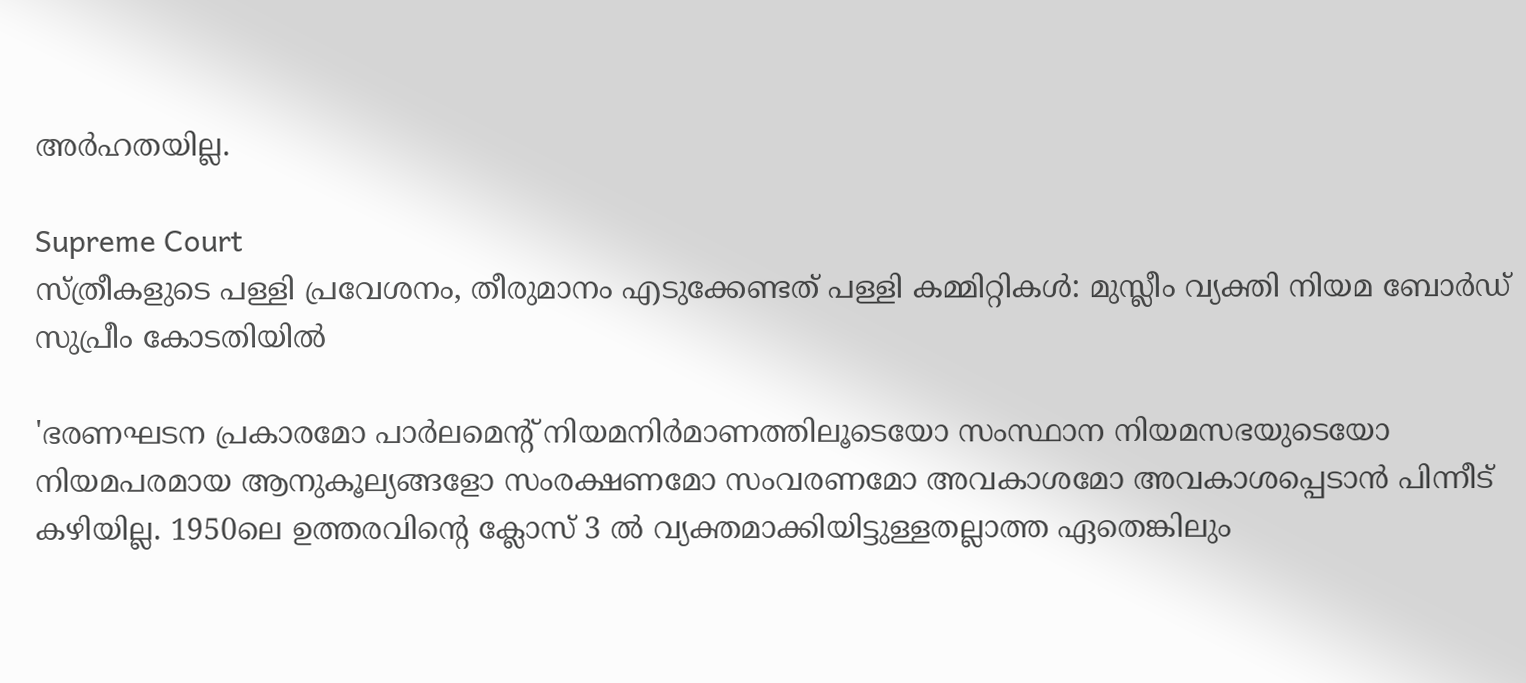അര്‍ഹതയില്ല.

Supreme Court
സ്ത്രീകളുടെ പള്ളി പ്രവേശനം, തീരുമാനം എടുക്കേണ്ടത് പള്ളി കമ്മിറ്റികള്‍: മുസ്ലീം വ്യക്തി നിയമ ബോര്‍ഡ് സുപ്രീം കോടതിയില്‍

'ഭരണഘടന പ്രകാരമോ പാര്‍ലമെന്റ് നിയമനിര്‍മാണത്തിലൂടെയോ സംസ്ഥാന നിയമസഭയുടെയോ നിയമപരമായ ആനുകൂല്യങ്ങളോ സംരക്ഷണമോ സംവരണമോ അവകാശമോ അവകാശപ്പെടാന്‍ പിന്നീട് കഴിയില്ല. 1950ലെ ഉത്തരവിന്റെ ക്ലോസ് 3 ല്‍ വ്യക്തമാക്കിയിട്ടുള്ളതല്ലാത്ത ഏതെങ്കിലും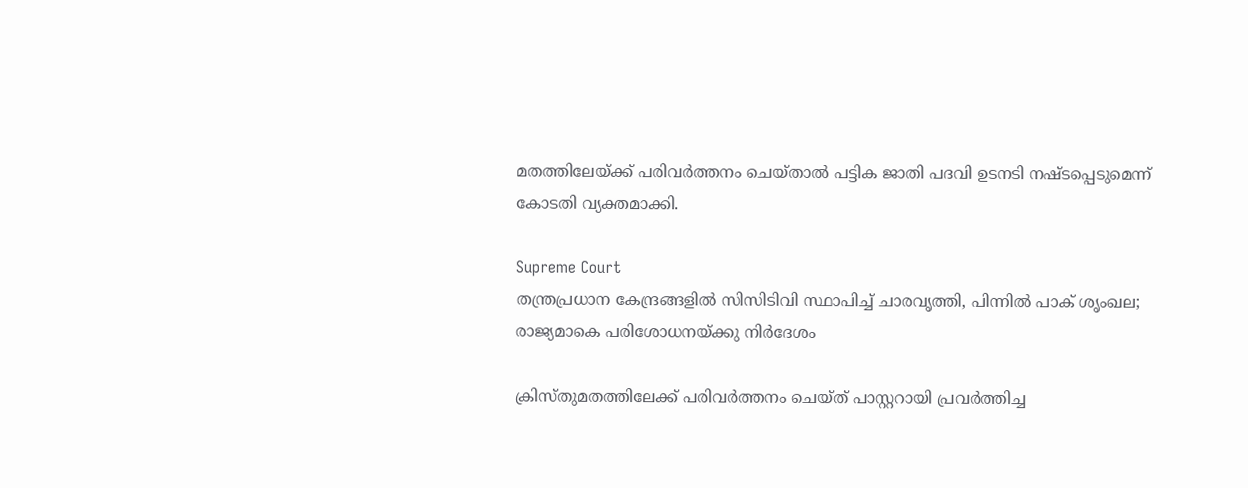മതത്തിലേയ്ക്ക് പരിവര്‍ത്തനം ചെയ്താല്‍ പട്ടിക ജാതി പദവി ഉടനടി നഷ്ടപ്പെടുമെന്ന് കോടതി വ്യക്തമാക്കി.

Supreme Court
തന്ത്രപ്രധാന കേന്ദ്രങ്ങളില്‍ സിസിടിവി സ്ഥാപിച്ച് ചാരവൃത്തി, പിന്നില്‍ പാക് ശൃംഖല; രാജ്യമാകെ പരിശോധനയ്ക്കു നിര്‍ദേശം

ക്രിസ്തുമതത്തിലേക്ക് പരിവര്‍ത്തനം ചെയ്ത് പാസ്റ്ററായി പ്രവര്‍ത്തിച്ച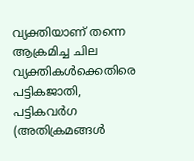വ്യക്തിയാണ് തന്നെ ആക്രമിച്ച ചില വ്യക്തികള്‍ക്കെതിരെ പട്ടികജാതി, പട്ടികവര്‍ഗ (അതിക്രമങ്ങള്‍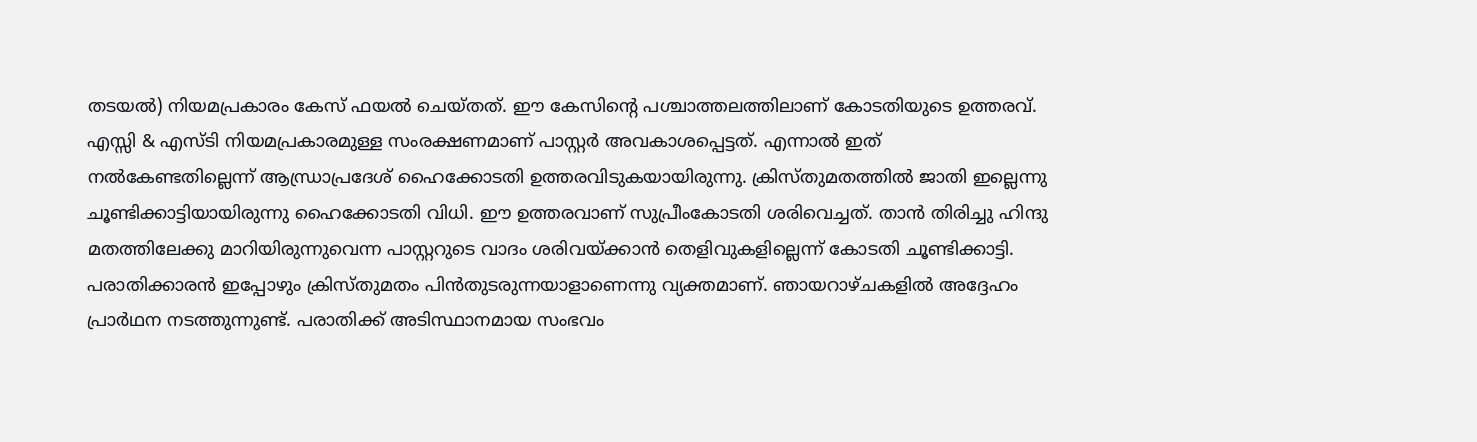തടയല്‍) നിയമപ്രകാരം കേസ് ഫയല്‍ ചെയ്തത്. ഈ കേസിന്റെ പശ്ചാത്തലത്തിലാണ് കോടതിയുടെ ഉത്തരവ്. എസ്സി & എസ്ടി നിയമപ്രകാരമുള്ള സംരക്ഷണമാണ് പാസ്റ്റര്‍ അവകാശപ്പെട്ടത്. എന്നാല്‍ ഇത് നല്‍കേണ്ടതില്ലെന്ന് ആന്ധ്രാപ്രദേശ് ഹൈക്കോടതി ഉത്തരവിടുകയായിരുന്നു. ക്രിസ്തുമതത്തില്‍ ജാതി ഇല്ലെന്നു ചൂണ്ടിക്കാട്ടിയായിരുന്നു ഹൈക്കോടതി വിധി. ഈ ഉത്തരവാണ് സുപ്രീംകോടതി ശരിവെച്ചത്. താന്‍ തിരിച്ചു ഹിന്ദു മതത്തിലേക്കു മാറിയിരുന്നുവെന്ന പാസ്റ്ററുടെ വാദം ശരിവയ്ക്കാന്‍ തെളിവുകളില്ലെന്ന് കോടതി ചൂണ്ടിക്കാട്ടി. പരാതിക്കാരന്‍ ഇപ്പോഴും ക്രിസ്തുമതം പിന്‍തുടരുന്നയാളാണെന്നു വ്യക്തമാണ്. ഞായറാഴ്ചകളില്‍ അദ്ദേഹം പ്രാര്‍ഥന നടത്തുന്നുണ്ട്. പരാതിക്ക് അടിസ്ഥാനമായ സംഭവം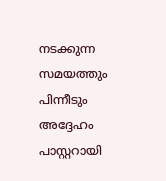നടക്കുന്ന സമയത്തും പിന്നീടും അദ്ദേഹം പാസ്റ്ററായി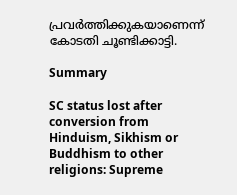പ്രവര്‍ത്തിക്കുകയാണെന്ന് കോടതി ചൂണ്ടിക്കാട്ടി.

Summary

SC status lost after conversion from Hinduism, Sikhism or Buddhism to other religions: Supreme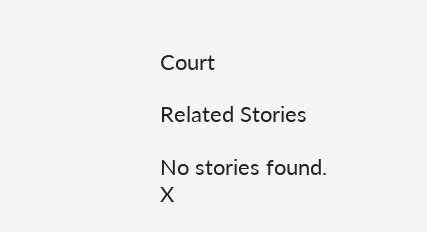Court

Related Stories

No stories found.
X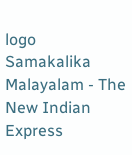logo
Samakalika Malayalam - The New Indian Express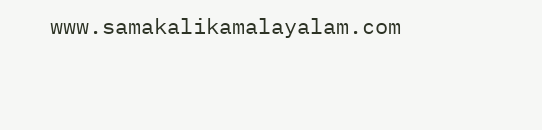www.samakalikamalayalam.com